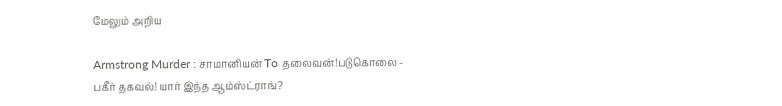மேலும் அறிய

Armstrong Murder : சாமானியன் To தலைவன்!படுகொலை - பகீர் தகவல்! யார் இந்த ஆம்ஸ்ட்ராங்?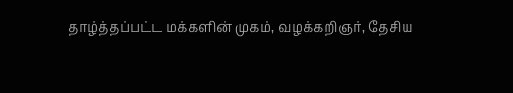தாழ்த்தப்பட்ட மக்களின் முகம், வழக்கறிஞர், தேசிய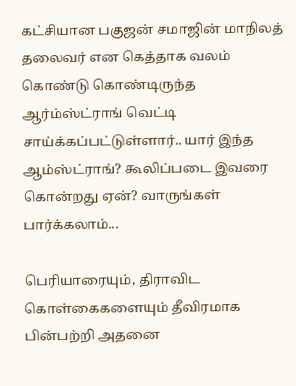கட்சியான பகுஜன் சமாஜின் மாநிலத் தலைவர் என கெத்தாக வலம் கொண்டு கொண்டிருந்த ஆர்ம்ஸ்ட்ராங் வெட்டி சாய்க்கப்பட்டுள்ளார்.. யார் இந்த ஆம்ஸ்ட்ராங்? கூலிப்படை இவரை கொன்றது ஏன்? வாருங்கள் பார்க்கலாம்...

பெரியாரையும், திராவிட கொள்கைகளையும் தீவிரமாக பின்பற்றி அதனை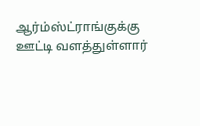ஆர்ம்ஸ்ட்ராங்குக்கு ஊட்டி வளத்துள்ளார்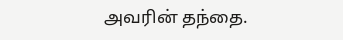அவரின் தந்தை.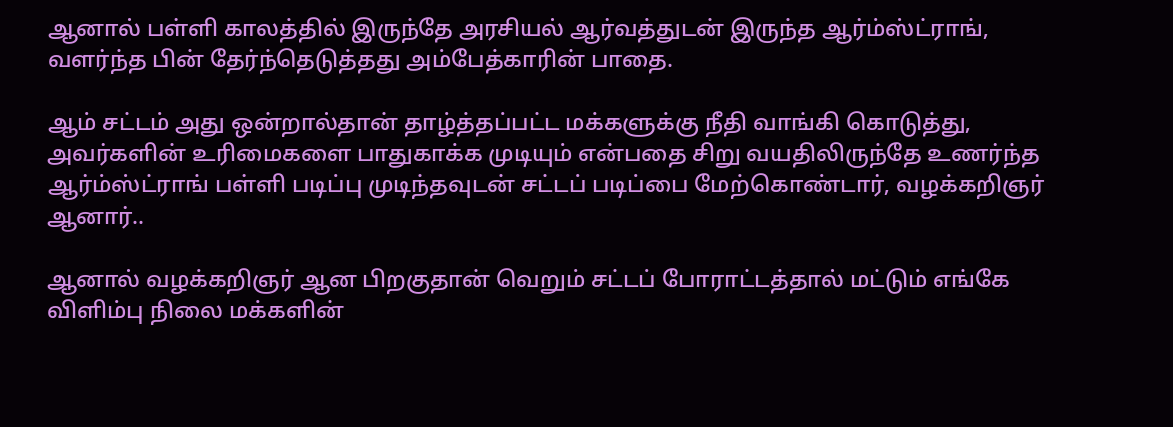ஆனால் பள்ளி காலத்தில் இருந்தே அரசியல் ஆர்வத்துடன் இருந்த ஆர்ம்ஸ்ட்ராங், வளர்ந்த பின் தேர்ந்தெடுத்தது அம்பேத்காரின் பாதை.

ஆம் சட்டம் அது ஒன்றால்தான் தாழ்த்தப்பட்ட மக்களுக்கு நீதி வாங்கி கொடுத்து, அவர்களின் உரிமைகளை பாதுகாக்க முடியும் என்பதை சிறு வயதிலிருந்தே உணர்ந்த ஆர்ம்ஸ்ட்ராங் பள்ளி படிப்பு முடிந்தவுடன் சட்டப் படிப்பை மேற்கொண்டார், வழக்கறிஞர் ஆனார்..

ஆனால் வழக்கறிஞர் ஆன பிறகுதான் வெறும் சட்டப் போராட்டத்தால் மட்டும் எங்கே விளிம்பு நிலை மக்களின்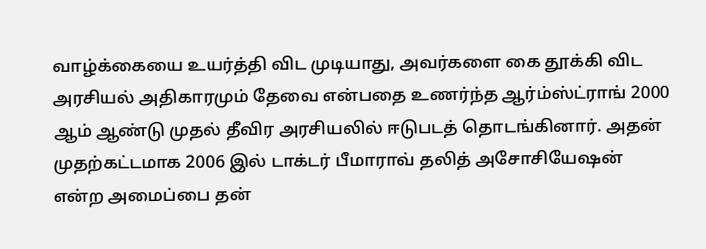வாழ்க்கையை உயர்த்தி விட முடியாது, அவர்களை கை தூக்கி விட அரசியல் அதிகாரமும் தேவை என்பதை உணர்ந்த ஆர்ம்ஸ்ட்ராங் 2000 ஆம் ஆண்டு முதல் தீவிர அரசியலில் ஈடுபடத் தொடங்கினார். அதன் முதற்கட்டமாக 2006 இல் டாக்டர் பீமாராவ் தலித் அசோசியேஷன் என்ற அமைப்பை தன்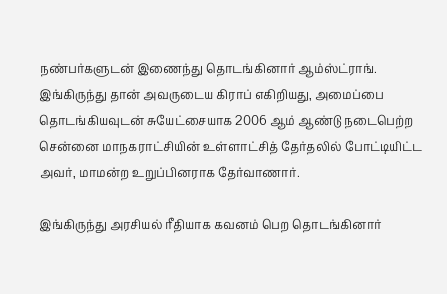நண்பர்களுடன் இணைந்து தொடங்கினார் ஆம்ஸ்ட்ராங். இங்கிருந்து தான் அவருடைய கிராப் எகிறியது, அமைப்பை தொடங்கியவுடன் சுயேட்சையாக 2006 ஆம் ஆண்டு நடைபெற்ற சென்னை மாநகராட்சியின் உள்ளாட்சித் தேர்தலில் போட்டியிட்ட அவர், மாமன்ற உறுப்பினராக தேர்வாணார்.

இங்கிருந்து அரசியல் ரீதியாக கவனம் பெற தொடங்கினார்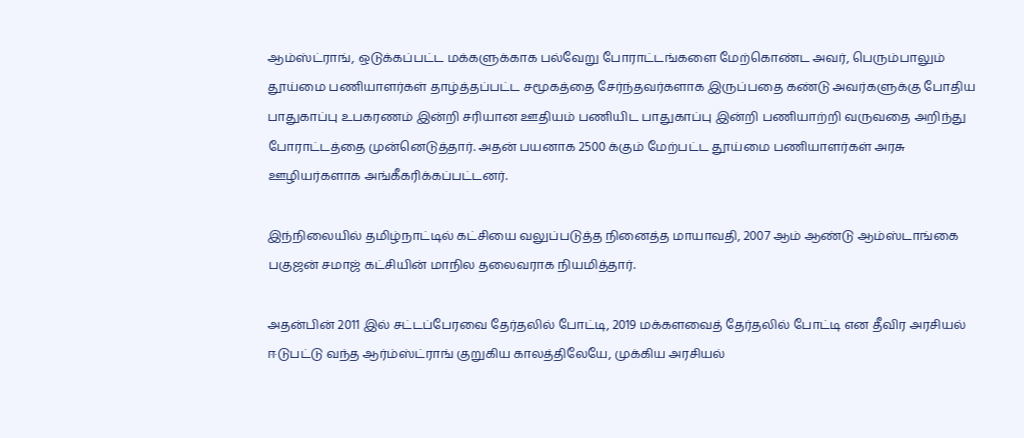ஆம்ஸ்ட்ராங், ஒடுக்கப்பட்ட மக்களுக்காக பல்வேறு போராட்டங்களை மேற்கொண்ட அவர், பெரும்பாலும் தூய்மை பணியாளர்கள் தாழ்த்தப்பட்ட சமூகத்தை சேர்ந்தவர்களாக இருப்பதை கண்டு அவர்களுக்கு போதிய பாதுகாப்பு உபகரணம் இன்றி சரியான ஊதியம் பணியிட பாதுகாப்பு இன்றி பணியாற்றி வருவதை அறிந்து போராட்டத்தை முன்னெடுத்தார். அதன் பயனாக 2500 க்கும் மேற்பட்ட தூய்மை பணியாளர்கள் அரசு ஊழியர்களாக அங்கீகரிக்கப்பட்டனர்.

இந்நிலையில் தமிழ்நாட்டில் கட்சியை வலுப்படுத்த நினைத்த மாயாவதி, 2007 ஆம் ஆண்டு ஆம்ஸ்டாங்கை பகுஜன் சமாஜ் கட்சியின் மாநில தலைவராக நியமித்தார்.

அதன்பின் 2011 இல் சட்டப்பேரவை தேர்தலில் போட்டி, 2019 மக்களவைத் தேர்தலில் போட்டி என தீவிர அரசியல் ஈடுபட்டு வந்த ஆர்ம்ஸ்ட்ராங் குறுகிய காலத்திலேயே, முக்கிய அரசியல்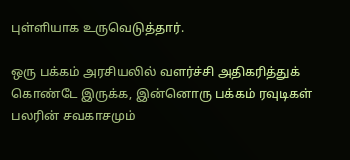புள்ளியாக உருவெடுத்தார்.

ஒரு பக்கம் அரசியலில் வளர்ச்சி அதிகரித்துக் கொண்டே இருக்க, இன்னொரு பக்கம் ரவுடிகள் பலரின் சவகாசமும்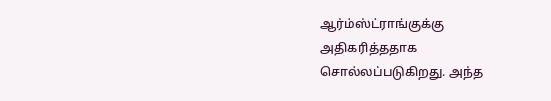ஆர்ம்ஸ்ட்ராங்குக்கு அதிகரித்ததாக சொல்லப்படுகிறது. அந்த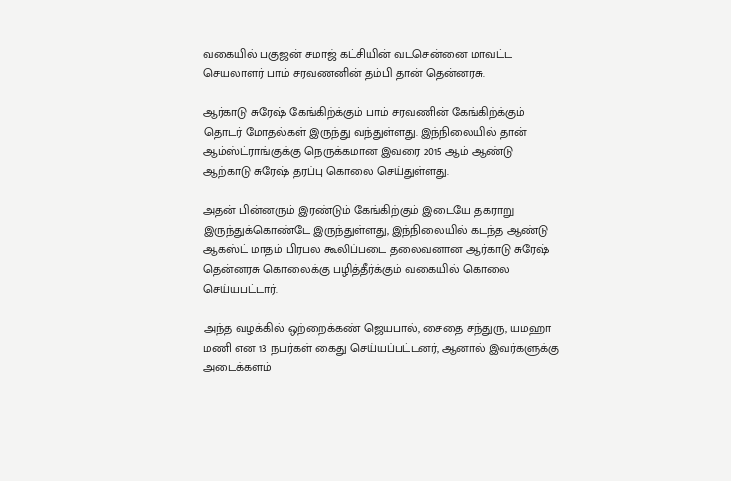வகையில் பகுஜன் சமாஜ் கட்சியின் வடசென்னை மாவட்ட செயலாளர் பாம் சரவணனின் தம்பி தான் தென்னரசு.

ஆர்காடு சுரேஷ் கேங்கிற்க்கும் பாம் சரவணின் கேங்கிற்க்கும் தொடர் மோதல்கள் இருந்து வந்துள்ளது. இந்நிலையில் தான் ஆம்ஸ்ட்ராங்குக்கு நெருக்கமான இவரை 2015 ஆம் ஆண்டு ஆற்காடு சுரேஷ் தரப்பு கொலை செய்துள்ளது.

அதன் பின்னரும் இரண்டும் கேங்கிற்கும் இடையே தகராறு இருந்துக்கொண்டே இருந்துள்ளது, இந்நிலையில் கடந்த ஆண்டு ஆகஸ்ட் மாதம் பிரபல கூலிப்படை தலைவனான ஆர்காடு சுரேஷ் தென்னரசு கொலைக்கு பழித்தீர்க்கும் வகையில் கொலை செய்யபட்டார்.

அந்த வழக்கில் ஒற்றைக்கண் ஜெயபால், சைதை சந்துரு, யமஹா மணி என 13 நபர்கள் கைது செய்யப்பட்டனர், ஆனால் இவர்களுக்கு அடைக்களம்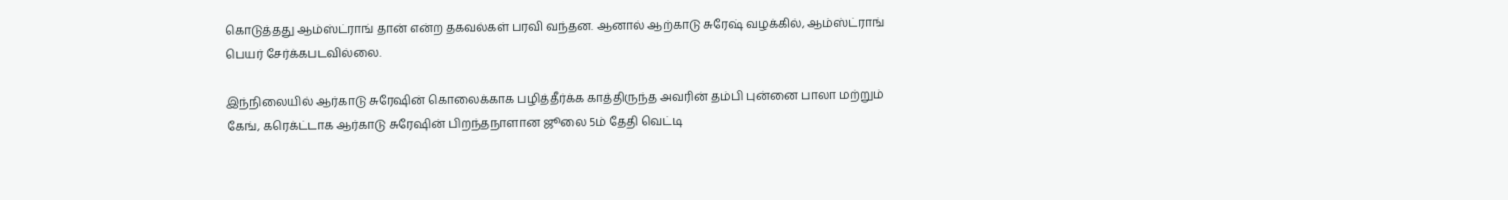கொடுத்தது ஆம்ஸ்ட்ராங் தான் என்ற தகவல்கள் பரவி வந்தன. ஆனால் ஆற்காடு சுரேஷ் வழக்கில், ஆம்ஸ்ட்ராங் பெயர் சேர்க்கபடவில்லை.

இந்நிலையில் ஆர்காடு சுரேஷின் கொலைக்காக பழித்தீர்க்க காத்திருந்த அவரின் தம்பி புன்னை பாலா மற்றும் கேங், கரெக்ட்டாக ஆர்காடு சுரேஷின் பிறந்தநாளான ஜூலை 5ம் தேதி வெட்டி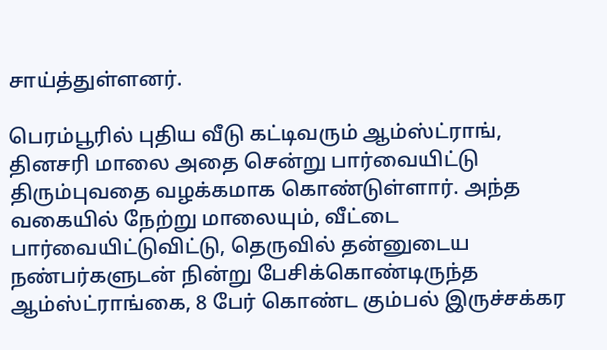சாய்த்துள்ளனர்.

பெரம்பூரில் புதிய வீடு கட்டிவரும் ஆம்ஸ்ட்ராங், தினசரி மாலை அதை சென்று பார்வையிட்டு திரும்புவதை வழக்கமாக கொண்டுள்ளார். அந்த வகையில் நேற்று மாலையும், வீட்டை பார்வையிட்டுவிட்டு, தெருவில் தன்னுடைய நண்பர்களுடன் நின்று பேசிக்கொண்டிருந்த ஆம்ஸ்ட்ராங்கை, 8 பேர் கொண்ட கும்பல் இருச்சக்கர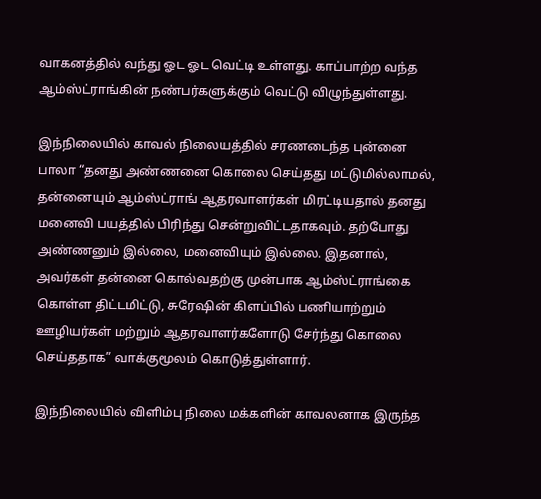வாகனத்தில் வந்து ஓட ஓட வெட்டி உள்ளது. காப்பாற்ற வந்த ஆம்ஸ்ட்ராங்கின் நண்பர்களுக்கும் வெட்டு விழுந்துள்ளது.

இந்நிலையில் காவல் நிலையத்தில் சரணடைந்த புன்னை பாலா “தனது அண்ணனை கொலை செய்தது மட்டுமில்லாமல், தன்னையும் ஆம்ஸ்ட்ராங் ஆதரவாளர்கள் மிரட்டியதால் தனது மனைவி பயத்தில் பிரிந்து சென்றுவிட்டதாகவும். தற்போது அண்ணனும் இல்லை, மனைவியும் இல்லை. இதனால், அவர்கள் தன்னை கொல்வதற்கு முன்பாக ஆம்ஸ்ட்ராங்கை கொள்ள திட்டமிட்டு, சுரேஷின் கிளப்பில் பணியாற்றும் ஊழியர்கள் மற்றும் ஆதரவாளர்களோடு சேர்ந்து கொலை செய்ததாக” வாக்குமூலம் கொடுத்துள்ளார்.

இந்நிலையில் விளிம்பு நிலை மக்களின் காவலனாக இருந்த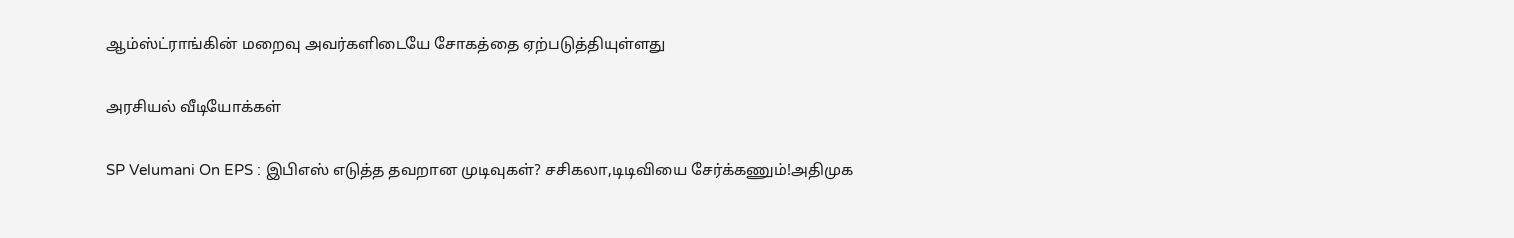ஆம்ஸ்ட்ராங்கின் மறைவு அவர்களிடையே சோகத்தை ஏற்படுத்தியுள்ளது

அரசியல் வீடியோக்கள்

SP Velumani On EPS : இபிஎஸ் எடுத்த தவறான முடிவுகள்? சசிகலா,டிடிவியை சேர்க்கணும்!அதிமுக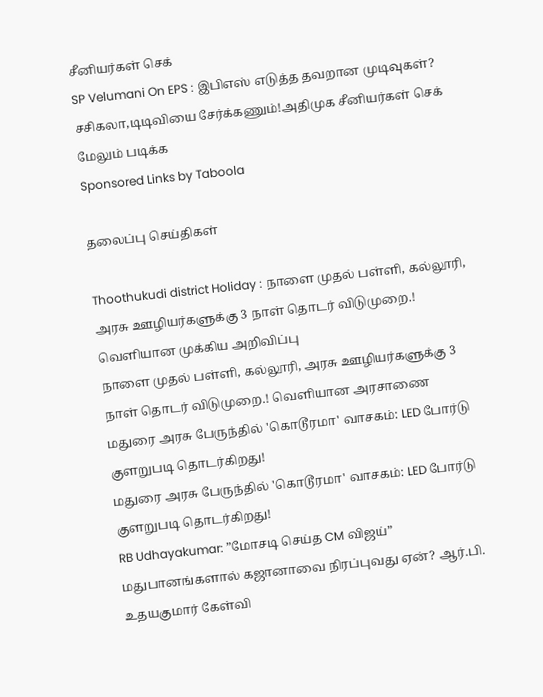சீனியர்கள் செக்
SP Velumani On EPS : இபிஎஸ் எடுத்த தவறான முடிவுகள்? சசிகலா,டிடிவியை சேர்க்கணும்!அதிமுக சீனியர்கள் செக்
மேலும் படிக்க
Sponsored Links by Taboola

தலைப்பு செய்திகள்

Thoothukudi district Holiday : நாளை முதல் பள்ளி, கல்லூரி, அரசு ஊழியர்களுக்கு 3 நாள் தொடர் விடுமுறை.! வெளியான முக்கிய அறிவிப்பு
நாளை முதல் பள்ளி, கல்லூரி, அரசு ஊழியர்களுக்கு 3 நாள் தொடர் விடுமுறை.! வெளியான அரசாணை
மதுரை அரசு பேருந்தில் 'கொடூரமா' வாசகம்: LED போர்டு குளறுபடி தொடர்கிறது!
மதுரை அரசு பேருந்தில் 'கொடூரமா' வாசகம்: LED போர்டு குளறுபடி தொடர்கிறது!
RB Udhayakumar: ”மோசடி செய்த CM விஜய்” மதுபானங்களால் கஜானாவை நிரப்புவது ஏன்? ஆர்.பி. உதயகுமார் கேள்வி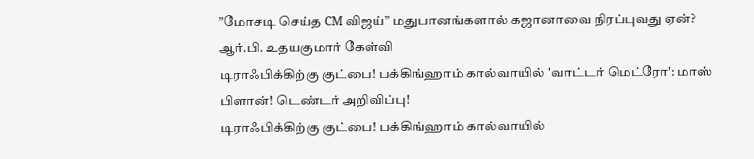”மோசடி செய்த CM விஜய்” மதுபானங்களால் கஜானாவை நிரப்புவது ஏன்? ஆர்.பி. உதயகுமார் கேள்வி
டிராஃபிக்கிற்கு குட்பை! பக்கிங்ஹாம் கால்வாயில் 'வாட்டர் மெட்ரோ': மாஸ் பிளான்! டெண்டர் அறிவிப்பு!
டிராஃபிக்கிற்கு குட்பை! பக்கிங்ஹாம் கால்வாயில்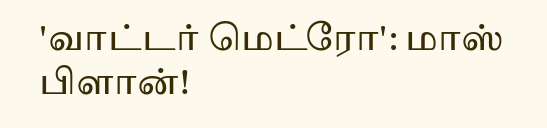'வாட்டர் மெட்ரோ': மாஸ் பிளான்!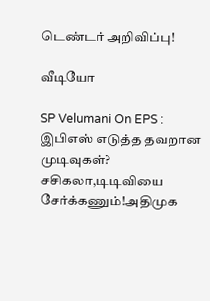டெண்டர் அறிவிப்பு!

வீடியோ

SP Velumani On EPS : இபிஎஸ் எடுத்த தவறான முடிவுகள்? சசிகலா,டிடிவியை சேர்க்கணும்!அதிமுக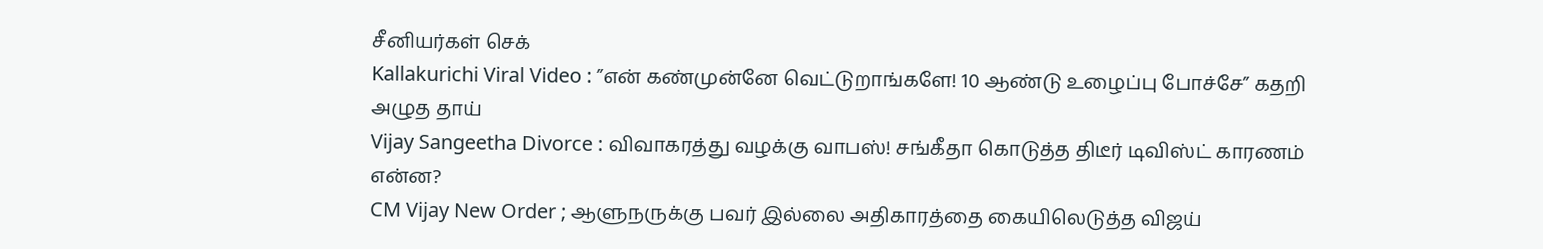சீனியர்கள் செக்
Kallakurichi Viral Video : ”என் கண்முன்னே வெட்டுறாங்களே! 10 ஆண்டு உழைப்பு போச்சே” கதறி அழுத தாய்
Vijay Sangeetha Divorce : விவாகரத்து வழக்கு வாபஸ்! சங்கீதா கொடுத்த திடீர் டிவிஸ்ட் காரணம் என்ன?
CM Vijay New Order ; ஆளுநருக்கு பவர் இல்லை அதிகாரத்தை கையிலெடுத்த விஜய்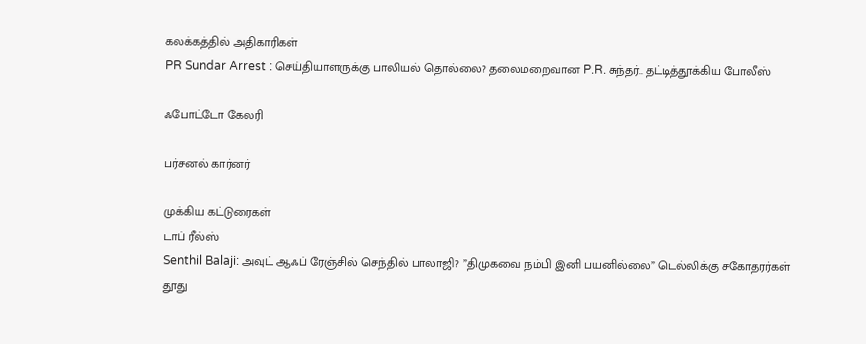கலக்கத்தில் அதிகாரிகள்
PR Sundar Arrest : செய்தியாளருக்கு பாலியல் தொல்லை? தலைமறைவான P.R. சுந்தர்.. தட்டித்தூக்கிய போலீஸ்

ஃபோட்டோ கேலரி

பர்சனல் கார்னர்

முக்கிய கட்டுரைகள்
டாப் ரீல்ஸ்
Senthil Balaji: அவுட் ஆஃப் ரேஞ்சில் செந்தில் பாலாஜி? ”திமுகவை நம்பி இனி பயனில்லை” டெல்லிக்கு சகோதரர்கள் தூது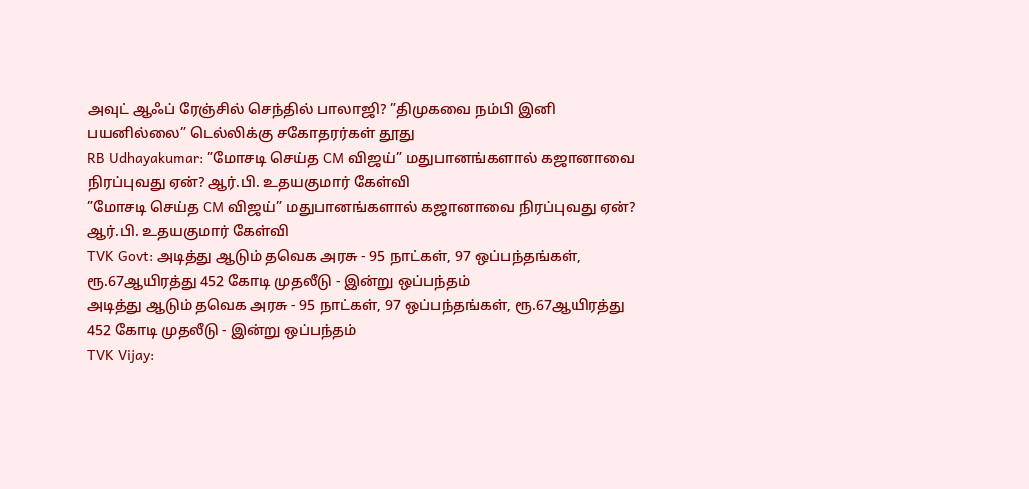அவுட் ஆஃப் ரேஞ்சில் செந்தில் பாலாஜி? ”திமுகவை நம்பி இனி பயனில்லை” டெல்லிக்கு சகோதரர்கள் தூது
RB Udhayakumar: ”மோசடி செய்த CM விஜய்” மதுபானங்களால் கஜானாவை நிரப்புவது ஏன்? ஆர்.பி. உதயகுமார் கேள்வி
”மோசடி செய்த CM விஜய்” மதுபானங்களால் கஜானாவை நிரப்புவது ஏன்? ஆர்.பி. உதயகுமார் கேள்வி
TVK Govt: அடித்து ஆடும் தவெக அரசு - 95 நாட்கள், 97 ஒப்பந்தங்கள், ரூ.67ஆயிரத்து 452 கோடி முதலீடு - இன்று ஒப்பந்தம்
அடித்து ஆடும் தவெக அரசு - 95 நாட்கள், 97 ஒப்பந்தங்கள், ரூ.67ஆயிரத்து 452 கோடி முதலீடு - இன்று ஒப்பந்தம்
TVK Vijay: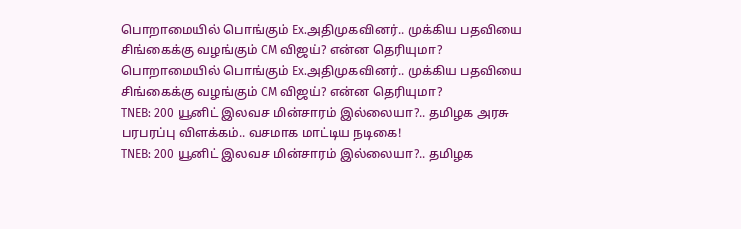பொறாமையில் பொங்கும் Ex.அதிமுகவினர்.. முக்கிய பதவியை சிங்கைக்கு வழங்கும் CM விஜய்? என்ன தெரியுமா?
பொறாமையில் பொங்கும் Ex.அதிமுகவினர்.. முக்கிய பதவியை சிங்கைக்கு வழங்கும் CM விஜய்? என்ன தெரியுமா?
TNEB: 200 யூனிட் இலவச மின்சாரம் இல்லையா?.. தமிழக அரசு பரபரப்பு விளக்கம்.. வசமாக மாட்டிய நடிகை!
TNEB: 200 யூனிட் இலவச மின்சாரம் இல்லையா?.. தமிழக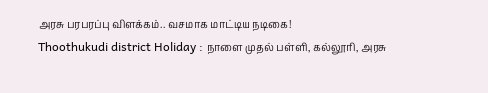அரசு பரபரப்பு விளக்கம்.. வசமாக மாட்டிய நடிகை!
Thoothukudi district Holiday : நாளை முதல் பள்ளி, கல்லூரி, அரசு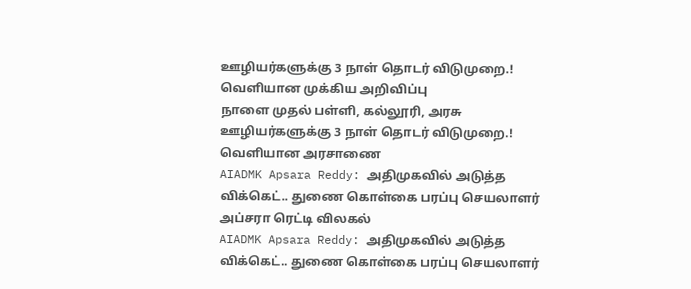ஊழியர்களுக்கு 3 நாள் தொடர் விடுமுறை.! வெளியான முக்கிய அறிவிப்பு
நாளை முதல் பள்ளி, கல்லூரி, அரசு ஊழியர்களுக்கு 3 நாள் தொடர் விடுமுறை.! வெளியான அரசாணை
AIADMK Apsara Reddy: அதிமுகவில் அடுத்த விக்கெட்.. துணை கொள்கை பரப்பு செயலாளர் அப்சரா ரெட்டி விலகல்
AIADMK Apsara Reddy: அதிமுகவில் அடுத்த விக்கெட்.. துணை கொள்கை பரப்பு செயலாளர்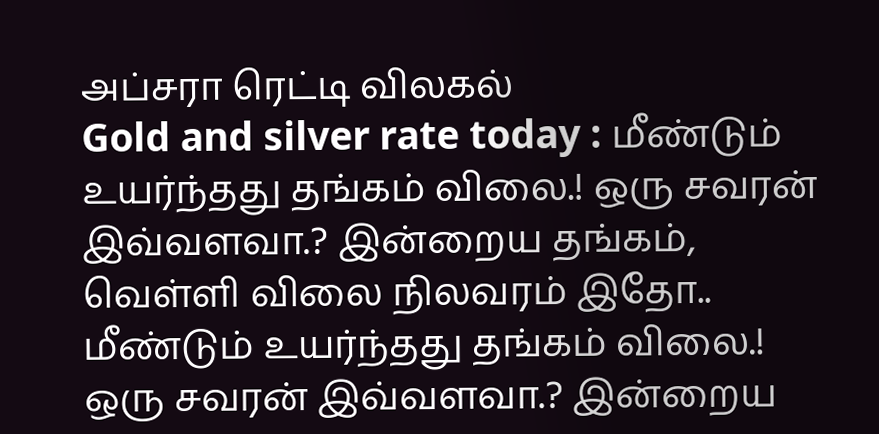அப்சரா ரெட்டி விலகல்
Gold and silver rate today : மீண்டும் உயர்ந்தது தங்கம் விலை.! ஒரு சவரன் இவ்வளவா.? இன்றைய தங்கம், வெள்ளி விலை நிலவரம் இதோ..
மீண்டும் உயர்ந்தது தங்கம் விலை.! ஒரு சவரன் இவ்வளவா.? இன்றைய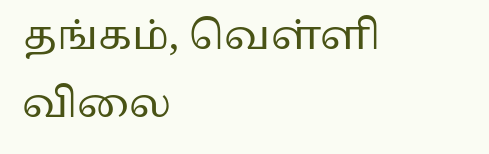தங்கம், வெள்ளி விலை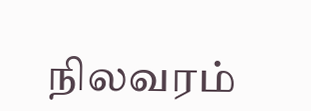நிலவரம்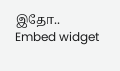இதோ..
Embed widget